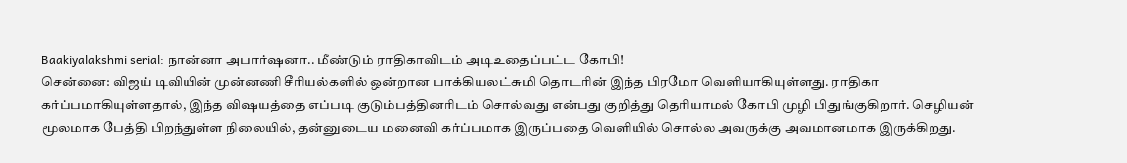Baakiyalakshmi serial: நான்னா அபார்ஷனா.. மீண்டும் ராதிகாவிடம் அடிஉதைப்பட்ட கோபி!
சென்னை: விஜய் டிவியின் முன்னணி சீரியல்களில் ஒன்றான பாக்கியலட்சுமி தொடரின் இந்த பிரமோ வெளியாகியுள்ளது. ராதிகா கர்ப்பமாகியுள்ளதால், இந்த விஷயத்தை எப்படி குடும்பத்தினரிடம் சொல்வது என்பது குறித்து தெரியாமல் கோபி முழி பிதுங்குகிறார். செழியன் மூலமாக பேத்தி பிறந்துள்ள நிலையில், தன்னுடைய மனைவி கர்ப்பமாக இருப்பதை வெளியில் சொல்ல அவருக்கு அவமானமாக இருக்கிறது.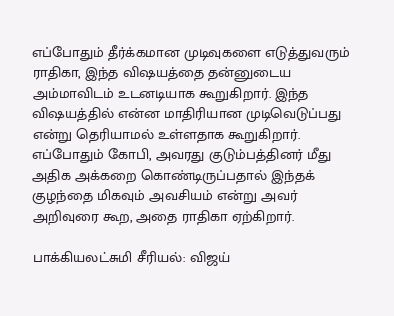எப்போதும் தீர்க்கமான முடிவுகளை எடுத்துவரும் ராதிகா, இந்த விஷயத்தை தன்னுடைய அம்மாவிடம் உடனடியாக கூறுகிறார். இந்த விஷயத்தில் என்ன மாதிரியான முடிவெடுப்பது என்று தெரியாமல் உள்ளதாக கூறுகிறார். எப்போதும் கோபி, அவரது குடும்பத்தினர் மீது அதிக அக்கறை கொண்டிருப்பதால் இந்தக் குழந்தை மிகவும் அவசியம் என்று அவர் அறிவுரை கூற, அதை ராதிகா ஏற்கிறார்.

பாக்கியலட்சுமி சீரியல்: விஜய்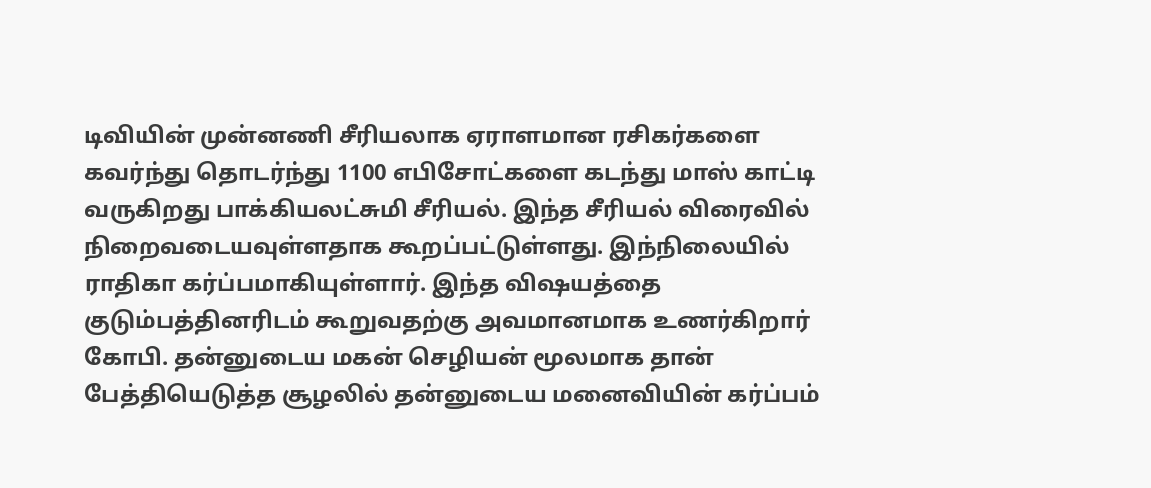டிவியின் முன்னணி சீரியலாக ஏராளமான ரசிகர்களை கவர்ந்து தொடர்ந்து 1100 எபிசோட்களை கடந்து மாஸ் காட்டி வருகிறது பாக்கியலட்சுமி சீரியல். இந்த சீரியல் விரைவில் நிறைவடையவுள்ளதாக கூறப்பட்டுள்ளது. இந்நிலையில் ராதிகா கர்ப்பமாகியுள்ளார். இந்த விஷயத்தை குடும்பத்தினரிடம் கூறுவதற்கு அவமானமாக உணர்கிறார் கோபி. தன்னுடைய மகன் செழியன் மூலமாக தான் பேத்தியெடுத்த சூழலில் தன்னுடைய மனைவியின் கர்ப்பம்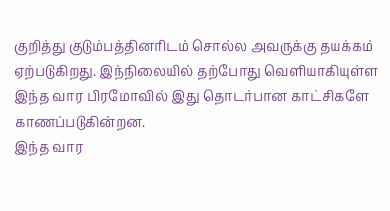குறித்து குடும்பத்தினரிடம் சொல்ல அவருக்கு தயக்கம் ஏற்படுகிறது. இந்நிலையில் தற்போது வெளியாகியுள்ள இந்த வார பிரமோவில் இது தொடர்பான காட்சிகளே காணப்படுகின்றன.
இந்த வார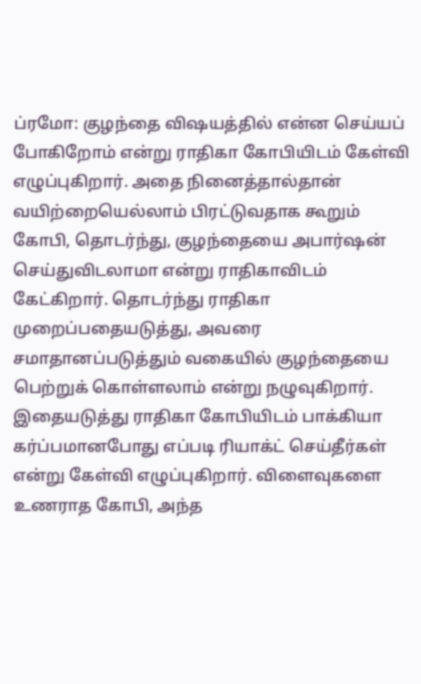ப்ரமோ: குழந்தை விஷயத்தில் என்ன செய்யப் போகிறோம் என்று ராதிகா கோபியிடம் கேள்வி எழுப்புகிறார். அதை நினைத்தால்தான் வயிற்றையெல்லாம் பிரட்டுவதாக கூறும் கோபி, தொடர்ந்து, குழந்தையை அபார்ஷன் செய்துவிடலாமா என்று ராதிகாவிடம் கேட்கிறார். தொடர்ந்து ராதிகா முறைப்பதையடுத்து, அவரை சமாதானப்படுத்தும் வகையில் குழந்தையை பெற்றுக் கொள்ளலாம் என்று நழுவுகிறார். இதையடுத்து ராதிகா கோபியிடம் பாக்கியா கர்ப்பமானபோது எப்படி ரியாக்ட் செய்தீர்கள் என்று கேள்வி எழுப்புகிறார். விளைவுகளை உணராத கோபி, அந்த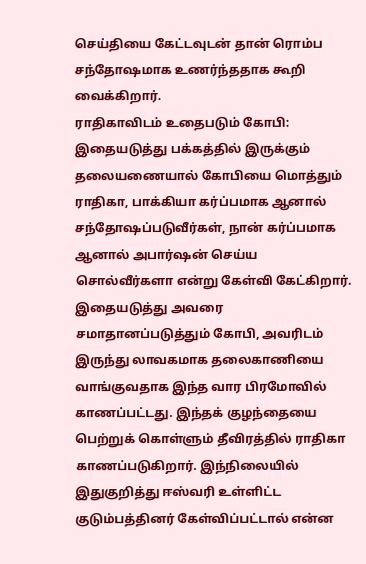செய்தியை கேட்டவுடன் தான் ரொம்ப சந்தோஷமாக உணர்ந்ததாக கூறி வைக்கிறார்.
ராதிகாவிடம் உதைபடும் கோபி: இதையடுத்து பக்கத்தில் இருக்கும் தலையணையால் கோபியை மொத்தும் ராதிகா, பாக்கியா கர்ப்பமாக ஆனால் சந்தோஷப்படுவீர்கள், நான் கர்ப்பமாக ஆனால் அபார்ஷன் செய்ய சொல்வீர்களா என்று கேள்வி கேட்கிறார். இதையடுத்து அவரை சமாதானப்படுத்தும் கோபி, அவரிடம் இருந்து லாவகமாக தலைகாணியை வாங்குவதாக இந்த வார பிரமோவில் காணப்பட்டது. இந்தக் குழந்தையை பெற்றுக் கொள்ளும் தீவிரத்தில் ராதிகா காணப்படுகிறார். இந்நிலையில் இதுகுறித்து ஈஸ்வரி உள்ளிட்ட குடும்பத்தினர் கேள்விப்பட்டால் என்ன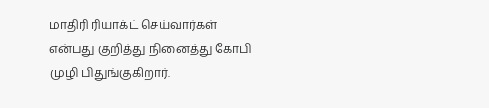மாதிரி ரியாக்ட் செய்வார்கள் என்பது குறித்து நினைத்து கோபி முழி பிதுங்குகிறார்.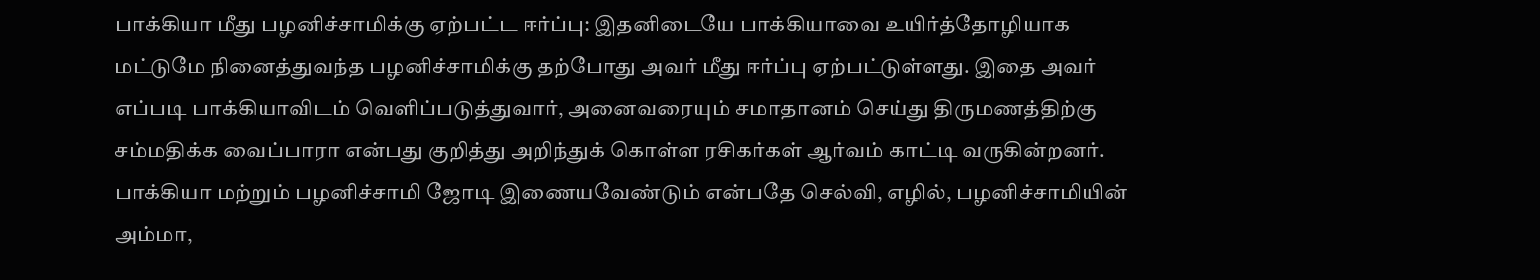பாக்கியா மீது பழனிச்சாமிக்கு ஏற்பட்ட ஈர்ப்பு: இதனிடையே பாக்கியாவை உயிர்த்தோழியாக மட்டுமே நினைத்துவந்த பழனிச்சாமிக்கு தற்போது அவர் மீது ஈர்ப்பு ஏற்பட்டுள்ளது. இதை அவர் எப்படி பாக்கியாவிடம் வெளிப்படுத்துவார், அனைவரையும் சமாதானம் செய்து திருமணத்திற்கு சம்மதிக்க வைப்பாரா என்பது குறித்து அறிந்துக் கொள்ள ரசிகர்கள் ஆர்வம் காட்டி வருகின்றனர். பாக்கியா மற்றும் பழனிச்சாமி ஜோடி இணையவேண்டும் என்பதே செல்வி, எழில், பழனிச்சாமியின் அம்மா,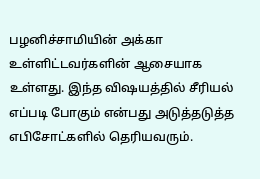பழனிச்சாமியின் அக்கா உள்ளிட்டவர்களின் ஆசையாக உள்ளது. இந்த விஷயத்தில் சீரியல் எப்படி போகும் என்பது அடுத்தடுத்த எபிசோட்களில் தெரியவரும்.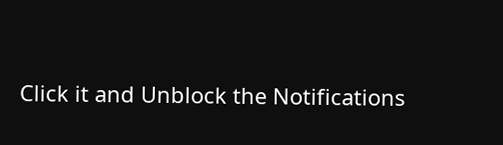Click it and Unblock the Notifications